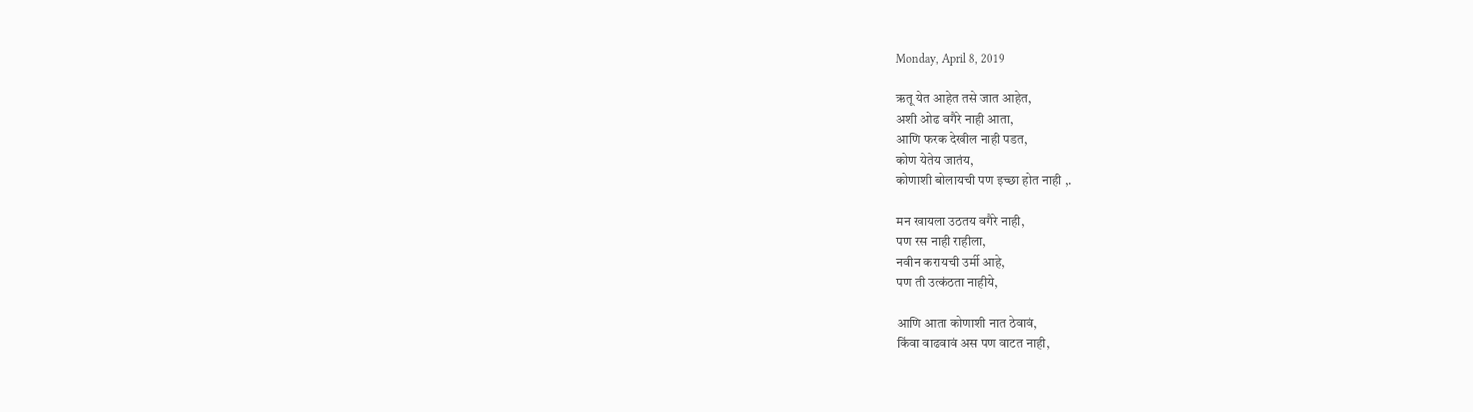Monday, April 8, 2019

ऋतू येत आहेत तसे जात आहेत,
अशी ओढ वगैरे नाही आता,
आणि फरक देखील नाही पडत,
कोण येतेय जातंय,
कोणाशी बोलायची पण इच्छा होत नाही ,.

मन खायला उठतय वगैरे नाही,
पण रस नाही राहीला,
नवीन करायची उर्मी आहे,
पण ती उत्कंठता नाहीये,

आणि आता कोणाशी नात ठेवावं,
किंवा वाढवावं अस पण वाटत नाही,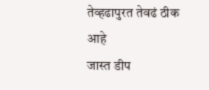तेव्हढापुरत तेवढं ठीक आहे
जास्त डीप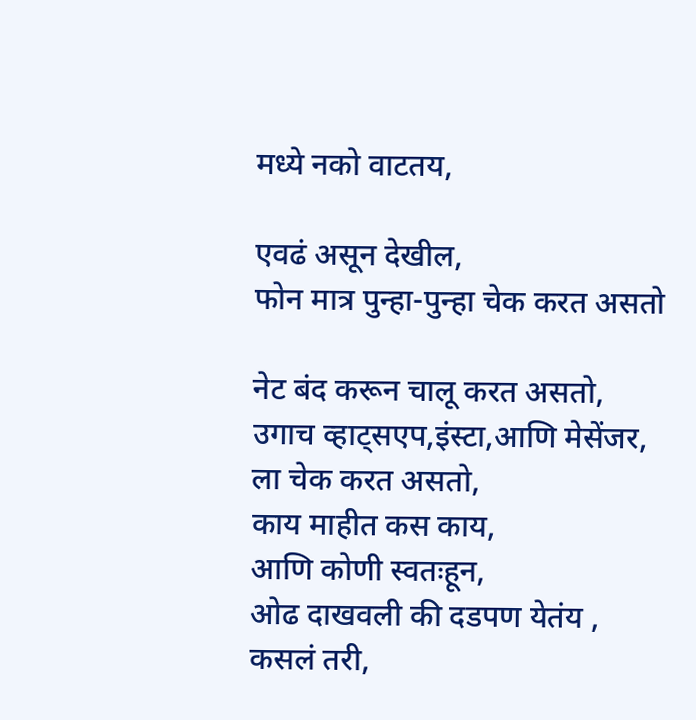मध्ये नको वाटतय,

एवढं असून देखील,
फोन मात्र पुन्हा-पुन्हा चेक करत असतो

नेट बंद करून चालू करत असतो,
उगाच व्हाट्सएप,इंस्टा,आणि मेसेंजर,
ला चेक करत असतो,
काय माहीत कस काय,
आणि कोणी स्वतःहून,
ओढ दाखवली की दडपण येतंय ,
कसलं तरी,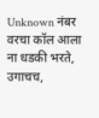Unknown नंबर वरचा कॉल आला
ना धडकी भरते,
उगाचच,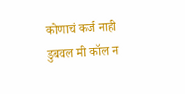कोणाचं कर्ज नाही डुबवल मी कॉल न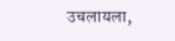उचलायला,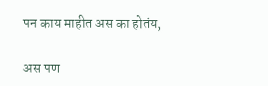पन काय माहीत अस का होतंय,

अस पण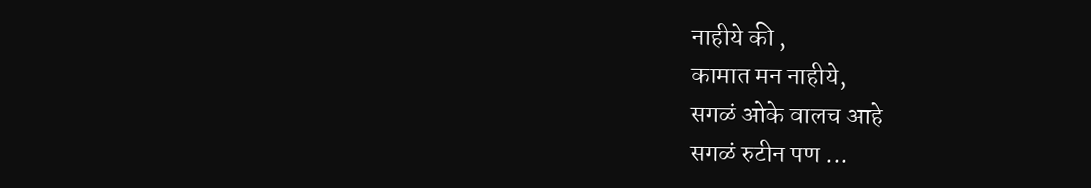नाहीये की ,
कामात मन नाहीये,
सगळं ओके वालच आहे
सगळं रुटीन पण ...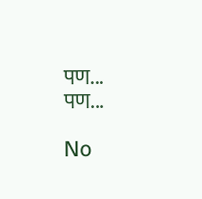पण...
पण...

No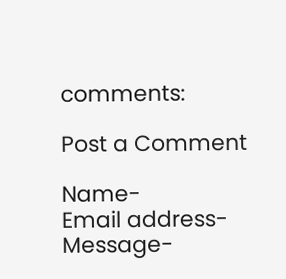comments:

Post a Comment

Name-
Email address-
Message-